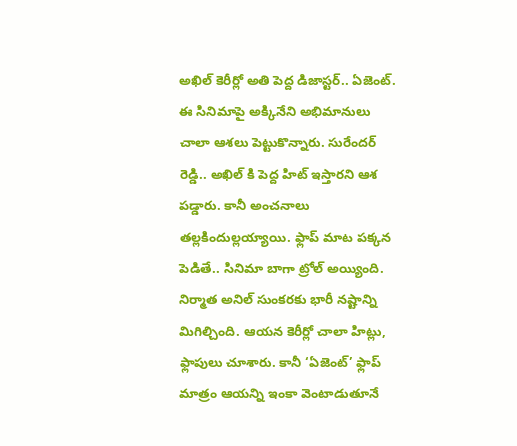అఖిల్ కెరీర్లో అతి పెద్ద డిజాస్టర్.. ఏజెంట్. ఈ సినిమాపై అక్కినేని అభిమానులు చాలా ఆశలు పెట్టుకొన్నారు. సురేందర్ రెడ్డి.. అఖిల్ కి పెద్ద హిట్ ఇస్తారని ఆశ పడ్డారు. కానీ అంచనాలు తల్లకిందుల్లయ్యాయి. ఫ్లాప్ మాట పక్కన పెడితే.. సినిమా బాగా ట్రోల్ అయ్యింది. నిర్మాత అనిల్ సుంకరకు భారీ నష్టాన్ని మిగిల్చింది. ఆయన కెరీర్లో చాలా హిట్లు, ఫ్లాపులు చూశారు. కానీ ‘ఏజెంట్’ ఫ్లాప్ మాత్రం ఆయన్ని ఇంకా వెంటాడుతూనే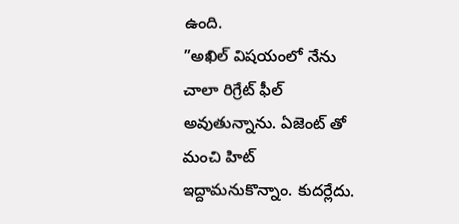ఉంది.
”అఖిల్ విషయంలో నేను చాలా రిగ్రేట్ ఫీల్ అవుతున్నాను. ఏజెంట్ తో మంచి హిట్ ఇద్దామనుకొన్నాం. కుదర్లేదు.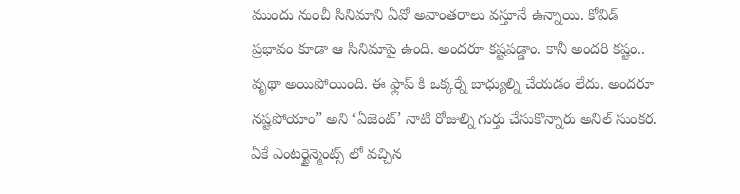ముందు నుంచీ సినిమాని ఏవో అవాంతరాలు వస్తూనే ఉన్నాయి. కోవిడ్ ప్రభావం కూడా ఆ సినిమాపై ఉంది. అందరూ కష్టపడ్డాం. కానీ అందరి కష్టం.. వృథా అయిపోయింది. ఈ ఫ్లాప్ కి ఒక్కర్నే బాధ్యుల్ని చేయడం లేదు. అందరూ నష్టపోయాం” అని ‘ఏజెంట్’ నాటి రోజుల్ని గుర్తు చేసుకొన్నారు అనిల్ సుంకర.
ఏకే ఎంటర్టైన్మెంట్స్ లో వచ్చిన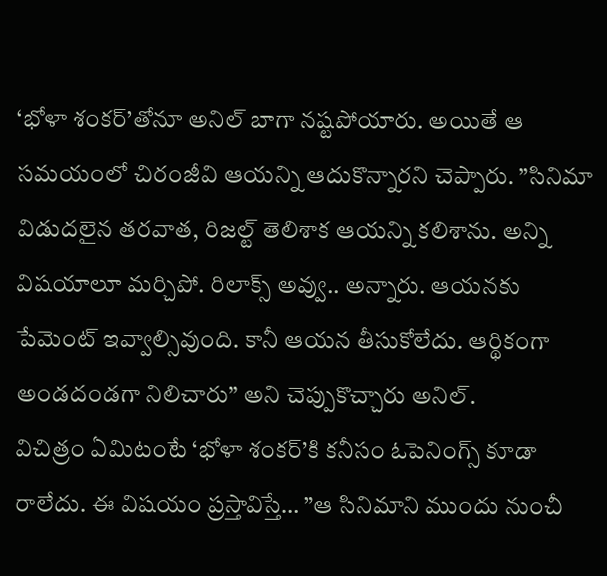‘భోళా శంకర్’తోనూ అనిల్ బాగా నష్టపోయారు. అయితే ఆ సమయంలో చిరంజీవి ఆయన్ని ఆదుకొన్నారని చెప్పారు. ”సినిమా విడుదలైన తరవాత, రిజల్ట్ తెలిశాక ఆయన్ని కలిశాను. అన్ని విషయాలూ మర్చిపో. రిలాక్స్ అవ్వు.. అన్నారు. ఆయనకు పేమెంట్ ఇవ్వాల్సివుంది. కానీ ఆయన తీసుకోలేదు. ఆర్థికంగా అండదండగా నిలిచారు” అని చెప్పుకొచ్చారు అనిల్.
విచిత్రం ఏమిటంటే ‘భోళా శంకర్’కి కనీసం ఓపెనింగ్స్ కూడా రాలేదు. ఈ విషయం ప్రస్తావిస్తే… ”ఆ సినిమాని ముందు నుంచీ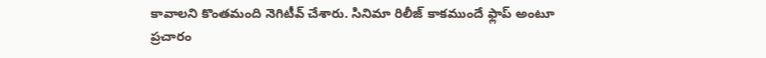కావాలని కొంతమంది నెగిటీవ్ చేశారు. సినిమా రిలీజ్ కాకముందే ఫ్లాప్ అంటూ ప్రచారం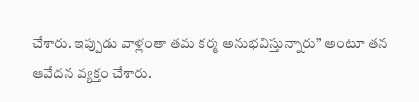చేశారు. ఇప్పుడు వాళ్లంతా తమ కర్మ అనుభవిస్తున్నారు” అంటూ తన ఆవేదన వ్యక్తం చేశారు.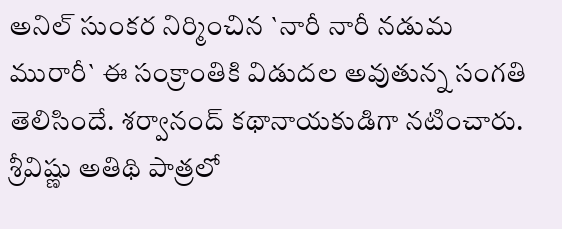అనిల్ సుంకర నిర్మించిన `నారీ నారీ నడుమ మురారీ` ఈ సంక్రాంతికి విడుదల అవుతున్న సంగతి తెలిసిందే. శర్వానంద్ కథానాయకుడిగా నటించారు. శ్రీవిష్ణు అతిథి పాత్రలో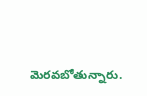మెరవబోతున్నారు.